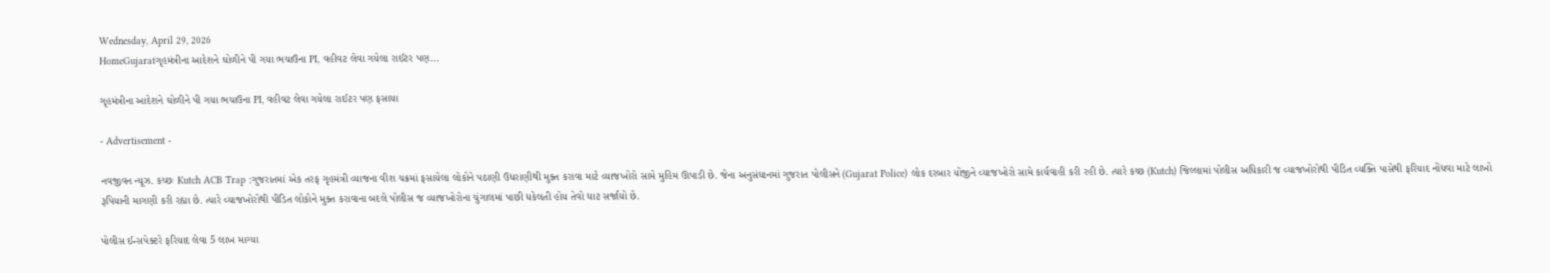Wednesday, April 29, 2026
HomeGujaratગૃહમંત્રીના આદેશને ઘોળીને પી ગયા ભચાઉના PI, વહીવટ લેવા ગયેલા રાઈટર પણ...

ગૃહમંત્રીના આદેશને ઘોળીને પી ગયા ભચાઉના PI, વહીવટ લેવા ગયેલા રાઈટર પણ ફસાયા

- Advertisement -

નવજીવન ન્યૂઝ. કચ્છઃ Kutch ACB Trap :ગુજરાતમાં એક તરફ ગૃહમંત્રી વ્યાજના વીશ ચક્રમાં ફસાયેલા લોકોને પઠાણી ઉધરાણીથી મુક્ત કરાવા માટે વ્યાજખોરો સામે મુહિમ ઊપાડી છે. જેના અનુસંધાનમાં ગુજરાત પોલીસને (Gujarat Police) લોક દરબાર યોજીને વ્યાજખોરો સામે કાર્યવાહી કરી રહી છે. ત્યારે કચ્છ (Kutch) જિલ્લામાં પોલીસ અધિકારી જ વ્યાજખોરોથી પીડિત વ્યક્તિ પાસેથી ફરિયાદ નોંધવા માટે લાખો રૂપિયાની માગણી કરી રહ્યા છે. ત્યારે વ્યાજખોરોથી પીડિત લોકોને મુક્ત કરાવાના બદલે પોલીસ જ વ્યાજખોરોના ચુંગાલમાં પાછી ધકેલતી હોય તેવો ધાટ સર્જાયો છે.

પોલીસ ઈન્સપેક્ટરે ફરિયાદ લેવા 5 લાખ માગ્યા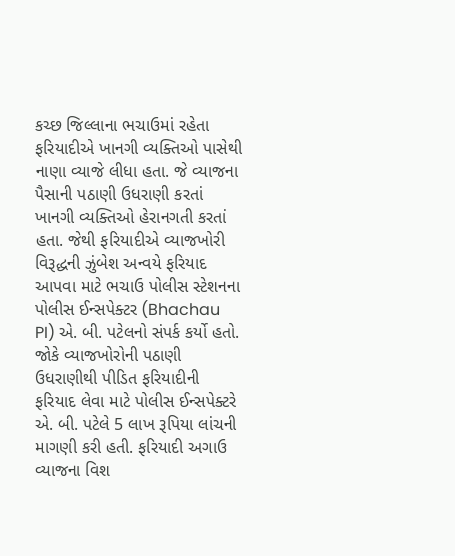કચ્છ જિલ્લાના ભચાઉમાં રહેતા ફરિયાદીએ ખાનગી વ્યક્તિઓ પાસેથી નાણા વ્યાજે લીધા હતા. જે વ્યાજના પૈસાની પઠાણી ઉધરાણી કરતાં ખાનગી વ્યક્તિઓ હેરાનગતી કરતાં હતા. જેથી ફરિયાદીએ વ્યાજખોરી વિરૂદ્ધની ઝુંબેશ અન્વયે ફરિયાદ આપવા માટે ભચાઉ પોલીસ સ્ટેશનના પોલીસ ઈન્સપેક્ટર (Bhachau PI) એ. બી. પટેલનો સંપર્ક કર્યો હતો. જોકે વ્યાજખોરોની પઠાણી ઉધરાણીથી પીડિત ફરિયાદીની ફરિયાદ લેવા માટે પોલીસ ઈન્સપેક્ટરે એ. બી. પટેલે 5 લાખ રૂપિયા લાંચની માગણી કરી હતી. ફરિયાદી અગાઉ વ્યાજના વિશ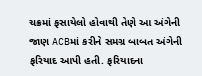ચક્રમાં ફસાયેલો હોવાથી તેણે આ અંગેની જાણ ACBમાં કરીને સમગ્ર બાબત અંગેની ફરિયાદ આપી હતી. ફરિયાદના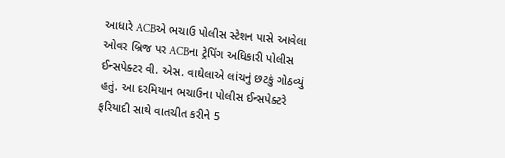આધારે ACBએ ભચાઉ પોલીસ સ્ટેશન પાસે આવેલા ઓવર બ્રિજ પર ACBના ટ્રેપિંગ અધિકારી પોલીસ ઈન્સપેક્ટર વી. એસ. વાઘેલાએ લાંચનું છટકું ગોઠવ્યું હતું. આ દરમિયાન ભચાઉના પોલીસ ઈન્સપેક્ટરે ફરિયાદી સાથે વાતચીત કરીને 5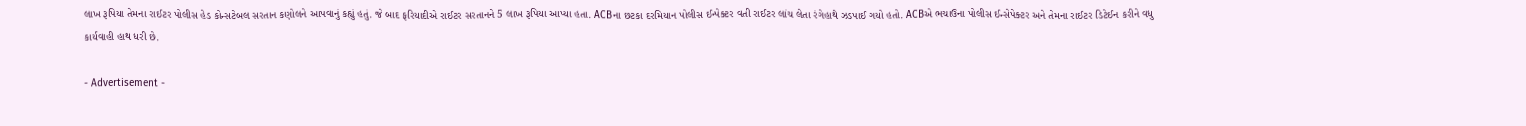લાખ રૂપિયા તેમના રાઈટર પોલીસ હેડ કોન્સટેબલ સરતાન કણોલને આપવાનું કહ્યું હતું. જે બાદ ફરિયાદીએ રાઈટર સરતાનને 5 લાખ રૂપિયા આપ્યા હતા. ACBના છટકા દરમિયાન પોલીસ ઈન્પેક્ટર વતી રાઈટર લાંચ લેતા રંગેહાથે ઝડપાઈ ગયો હતો. ACBએ ભચાઉના પોલીસ ઈન્સેપેક્ટર અને તેમના રાઈટર ડિટેઈન કરીને વધુ કાર્યવાહી હાથ ધરી છે.

- Advertisement -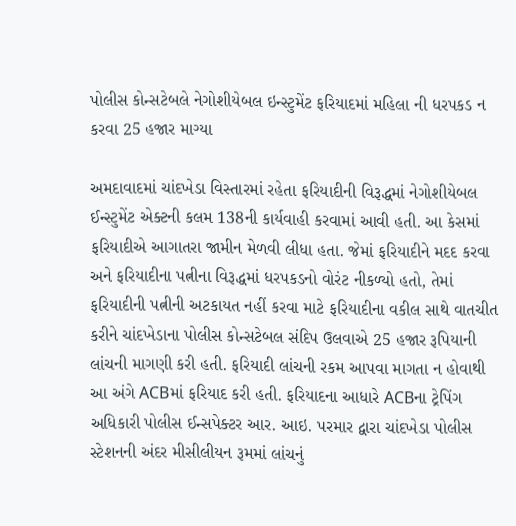પોલીસ કોન્સટેબલે નેગોશીયેબલ ઇન્સ્ટુમેંટ ફરિયાદમાં મહિલા ની ધરપકડ ન કરવા 25 હજાર માગ્યા

અમદાવાદમાં ચાંદખેડા વિસ્તારમાં રહેતા ફરિયાદીની વિરૂદ્ધમાં નેગોશીયેબલ ઈન્સ્ટુમેંટ એક્ટની કલમ 138ની કાર્યવાહી કરવામાં આવી હતી. આ કેસમાં ફરિયાદીએ આગાતરા જામીન મેળવી લીધા હતા. જેમાં ફરિયાદીને મદદ કરવા અને ફરિયાદીના પત્નીના વિરૂદ્ધમાં ધરપકડનો વોરંટ નીકળ્યો હતો, તેમાં ફરિયાદીની પત્નીની અટકાયત નહીં કરવા માટે ફરિયાદીના વકીલ સાથે વાતચીત કરીને ચાંદખેડાના પોલીસ કોન્સટેબલ સંદિપ ઉલવાએ 25 હજાર રૂપિયાની લાંચની માગણી કરી હતી. ફરિયાદી લાંચની રકમ આપવા માગતા ન હોવાથી આ અંગે ACBમાં ફરિયાદ કરી હતી. ફરિયાદના આધારે ACBના ટ્રેપિંગ અધિકારી પોલીસ ઈન્સપેક્ટર આર. આઇ. પરમાર દ્વારા ચાંદખેડા પોલીસ સ્ટેશનની અંદર મીસીલીયન રૂમમાં લાંચનું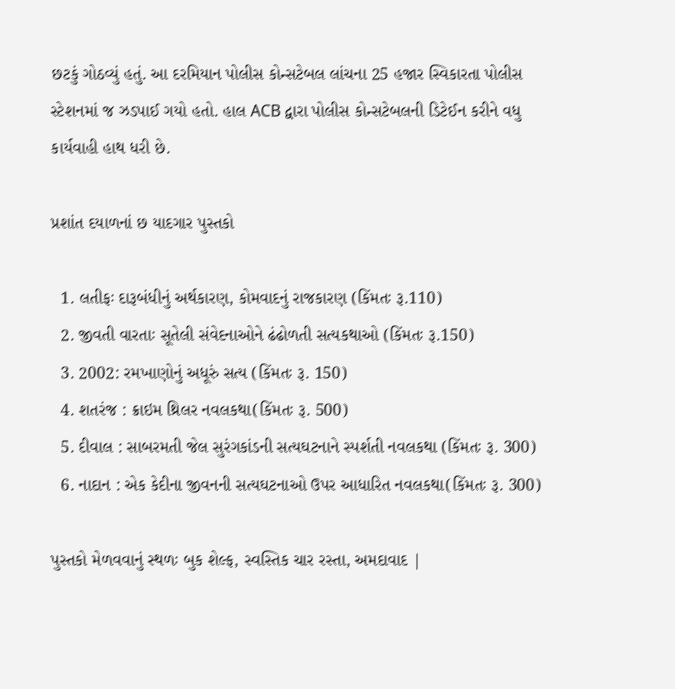છટકું ગોઠવ્યું હતું. આ દરમિયાન પોલીસ કોન્સટેબલ લાંચના 25 હજાર સ્વિકારતા પોલીસ સ્ટેશનમાં જ ઝડપાઈ ગયો હતો. હાલ ACB દ્વારા પોલીસ કોન્સટેબલની ડિટેઈન કરીને વધુ કાર્યવાહી હાથ ધરી છે.

પ્રશાંત દયાળનાં છ યાદગાર પુસ્તકો

  1. લતીફઃ દારૂબંધીનું અર્થકારણ, કોમવાદનું રાજકારણ (કિંમતઃ રૂ.110)
  2. જીવતી વારતાઃ સૂતેલી સંવેદનાઓને ઢંઢોળતી સત્યકથાઓ (કિંમતઃ રૂ.150)
  3. 2002: રમખાણોનું અધૂરું સત્ય (કિંમતઃ રૂ. 150)
  4. શતરંજ : ક્રાઇમ થ્રિલર નવલકથા(કિંમતઃ રૂ. 500)
  5. દીવાલ : સાબરમતી જેલ સુરંગકાંડની સત્યઘટનાને સ્પર્શતી નવલકથા (કિંમતઃ રૂ. 300)
  6. નાદાન : એક કેદીના જીવનની સત્યઘટનાઓ ઉપર આધારિત નવલકથા(કિંમતઃ રૂ. 300)

પુસ્તકો મેળવવાનું સ્થળઃ બુક શેલ્ફ, સ્વસ્તિક ચાર રસ્તા, અમદાવાદ |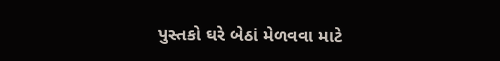પુસ્તકો ઘરે બેઠાં મેળવવા માટે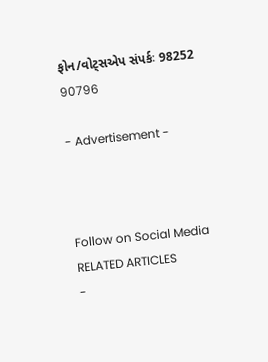ફોન/વોટ્સએપ સંપર્કઃ 98252 90796

- Advertisement -



Follow on Social Media
RELATED ARTICLES
-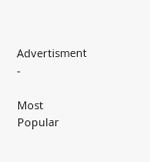Advertisment -

Most Popular